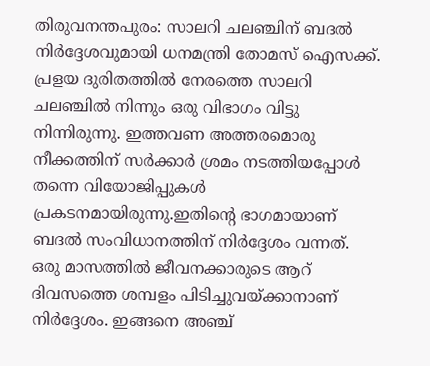തിരുവനന്തപുരം: സാലറി ചലഞ്ചിന് ബദൽ നിർദ്ദേശവുമായി ധനമന്ത്രി തോമസ് ഐസക്ക്. പ്രളയ ദുരിതത്തിൽ നേരത്തെ സാലറി ചലഞ്ചിൽ നിന്നും ഒരു വിഭാഗം വിട്ടു നിന്നിരുന്നു. ഇത്തവണ അത്തരമൊരു നീക്കത്തിന് സർക്കാർ ശ്രമം നടത്തിയപ്പോൾ തന്നെ വിയോജിപ്പുകൾ പ്രകടനമായിരുന്നു.ഇതിന്റെ ഭാഗമായാണ് ബദൽ സംവിധാനത്തിന് നിർദ്ദേശം വന്നത്.
ഒരു മാസത്തിൽ ജീവനക്കാരുടെ ആറ് ദിവസത്തെ ശമ്പളം പിടിച്ചുവയ്ക്കാനാണ് നിർദ്ദേശം. ഇങ്ങനെ അഞ്ച്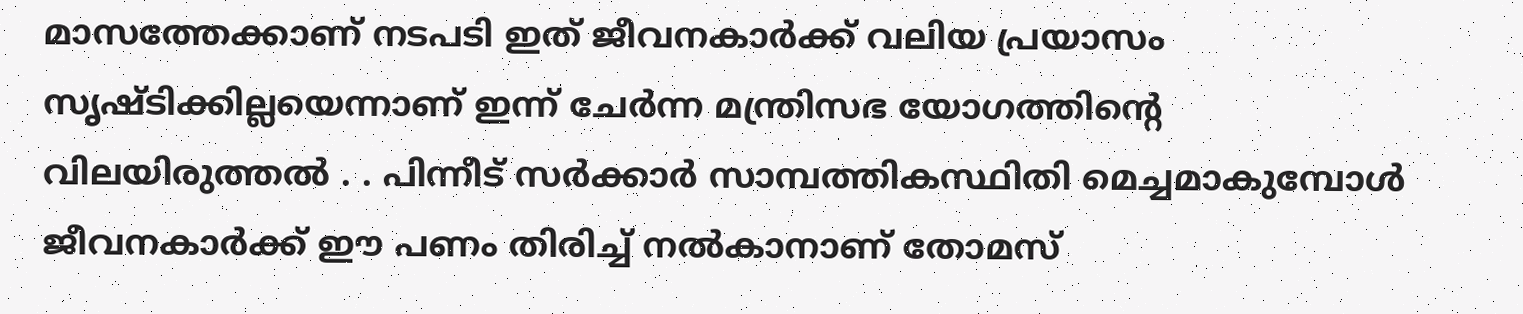മാസത്തേക്കാണ് നടപടി ഇത് ജീവനകാർക്ക് വലിയ പ്രയാസം സൃഷ്ടിക്കില്ലയെന്നാണ് ഇന്ന് ചേർന്ന മന്ത്രിസഭ യോഗത്തിന്റെ വിലയിരുത്തൽ . . പിന്നീട് സർക്കാർ സാമ്പത്തികസ്ഥിതി മെച്ചമാകുമ്പോൾ ജീവനകാർക്ക് ഈ പണം തിരിച്ച് നൽകാനാണ് തോമസ്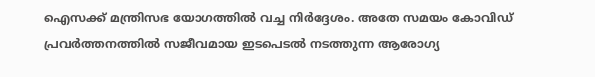ഐസക്ക് മന്ത്രിസഭ യോഗത്തിൽ വച്ച നിർദ്ദേശം. അതേ സമയം കോവിഡ് പ്രവർത്തനത്തിൽ സജീവമായ ഇടപെടൽ നടത്തുന്ന ആരോഗ്യ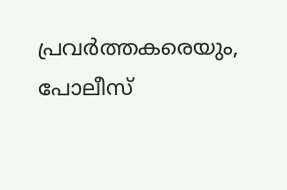പ്രവർത്തകരെയും, പോലീസ്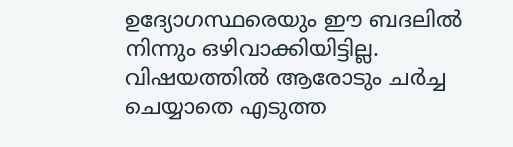ഉദ്യോഗസ്ഥരെയും ഈ ബദലിൽ നിന്നും ഒഴിവാക്കിയിട്ടില്ല. വിഷയത്തിൽ ആരോടും ചർച്ച ചെയ്യാതെ എടുത്ത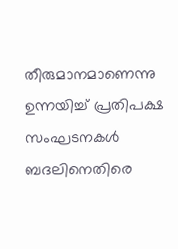തീരുമാനമാണെന്നു ഉന്നയിച്ച് പ്രതിപക്ഷ സംഘടനകൾ ബദലിനെതിരെ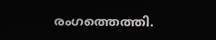രംഗത്തെത്തി.